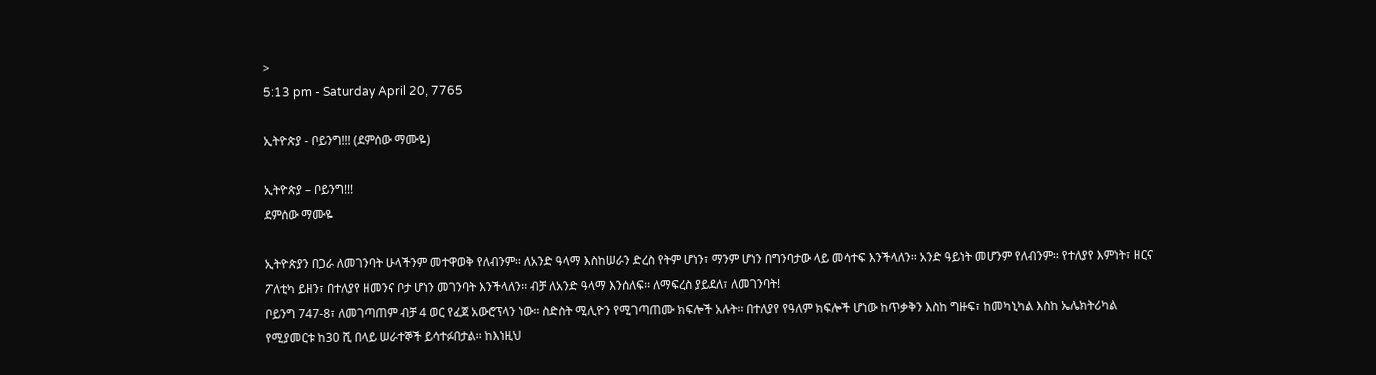>
5:13 pm - Saturday April 20, 7765

ኢትዮጵያ - ቦይንግ!!! (ደምሰው ማሙዬ)

ኢትዮጵያ – ቦይንግ!!!
ደምሰው ማሙዬ

ኢትዮጵያን በጋራ ለመገንባት ሁላችንም መተዋወቅ የለብንም፡፡ ለአንድ ዓላማ እስከሠራን ድረስ የትም ሆነን፣ ማንም ሆነን በግንባታው ላይ መሳተፍ እንችላለን፡፡ አንድ ዓይነት መሆንም የለብንም፡፡ የተለያየ እምነት፣ ዘርና ፖለቲካ ይዘን፣ በተለያየ ዘመንና ቦታ ሆነን መገንባት እንችላለን፡፡ ብቻ ለአንድ ዓላማ እንሰለፍ፡፡ ለማፍረስ ያይደለ፣ ለመገንባት!
ቦይንግ 747-8፣ ለመገጣጠም ብቻ 4 ወር የፈጀ አውሮፕላን ነው፡፡ ስድስት ሚሊዮን የሚገጣጠሙ ክፍሎች አሉት፡፡ በተለያየ የዓለም ክፍሎች ሆነው ከጥቃቅን እስከ ግዙፍ፣ ከመካኒካል እስከ ኤሌክትሪካል የሚያመርቱ ከ30 ሺ በላይ ሠራተኞች ይሳተፉበታል፡፡ ከእነዚህ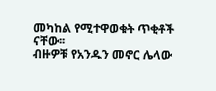መካከል የሚተዋወቁት ጥቂቶች ናቸው፡፡
ብዙዎቹ የአንዱን መኖር ሌላው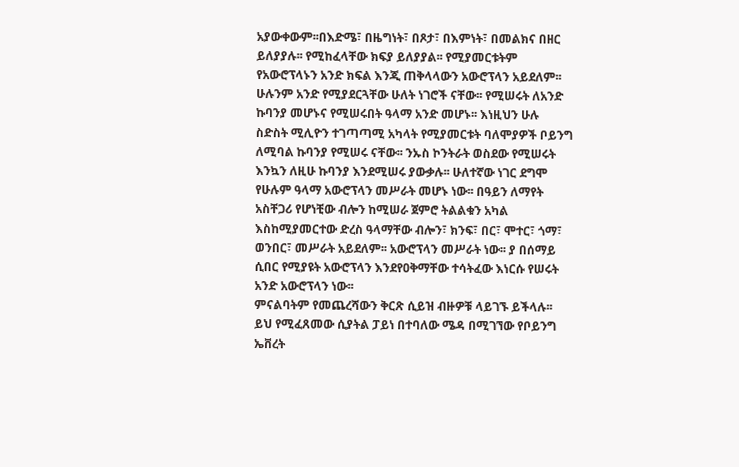አያውቀውም፡፡በእድሜ፣ በዜግነት፣ በጾታ፣ በእምነት፣ በመልክና በዘር ይለያያሉ፡፡ የሚከፈላቸው ክፍያ ይለያያል፡፡ የሚያመርቱትም የአውሮፕላኑን አንድ ክፍል እንጂ ጠቅላላውን አውሮፕላን አይደለም፡፡ ሁሉንም አንድ የሚያደርጓቸው ሁለት ነገሮች ናቸው፡፡ የሚሠሩት ለአንድ ኩባንያ መሆኑና የሚሠሩበት ዓላማ አንድ መሆኑ፡፡ እነዚህን ሁሉ ስድስት ሚሊዮን ተገጣጣሚ አካላት የሚያመርቱት ባለሞያዎች ቦይንግ ለሚባል ኩባንያ የሚሠሩ ናቸው፡፡ ንኡስ ኮንትራት ወስደው የሚሠሩት እንኳን ለዚሁ ኩባንያ እንደሚሠሩ ያውቃሉ፡፡ ሁለተኛው ነገር ደግሞ የሁሉም ዓላማ አውሮፕላን መሥራት መሆኑ ነው፡፡ በዓይን ለማየት አስቸጋሪ የሆነቺው ብሎን ከሚሠራ ጀምሮ ትልልቁን አካል እስከሚያመርተው ድረስ ዓላማቸው ብሎን፣ ክንፍ፣ በር፣ ሞተር፣ ጎማ፣ ወንበር፣ መሥራት አይደለም፡፡ አውሮፕላን መሥራት ነው፡፡ ያ በሰማይ ሲበር የሚያዩት አውሮፕላን እንደየዐቅማቸው ተሳትፈው እነርሱ የሠሩት አንድ አውሮፕላን ነው፡፡
ምናልባትም የመጨረሻውን ቅርጽ ሲይዝ ብዙዎቹ ላይገኙ ይችላሉ፡፡ ይህ የሚፈጸመው ሲያትል ፓይነ በተባለው ሜዳ በሚገኘው የቦይንግ ኤቨረት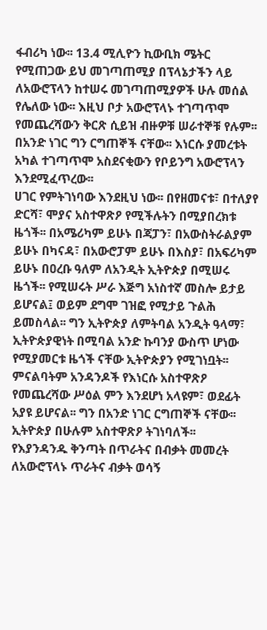ፋብሪካ ነው፡፡ 13.4 ሚሊዮን ኪውቢክ ሜትር የሚጠጋው ይህ መገጣጠሚያ በፕላኔታችን ላይ ለአውሮፕላን ከተሠሩ መገጣጠሚያዎች ሁሉ መሰል የሌለው ነው፡፡ እዚህ ቦታ አውሮፕላኑ ተገጣጥሞ የመጨረሻውን ቅርጽ ሲይዝ ብዙዎቹ ሠራተኞቹ የሉም፡፡  በአንድ ነገር ግን ርግጠኞች ናቸው፡፡ እነርሱ ያመረቱት አካል ተገጣጥሞ አስደናቂውን የቦይንግ አውሮፕላን እንደሚፈጥረው፡፡
ሀገር የምትገነባው እንደዚህ ነው፡፡ በየዘመናቱ፣ በተለያየ ድርሻ፣ ሞያና አስተዋጽዖ የሚችሉትን በሚያበረክቱ ዜጎች፡፡ በአሜሪካም ይሁኑ በጃፓን፣ በአውስትራልያም ይሁኑ በካናዳ፣ በአውሮፓም ይሁኑ በእስያ፣ በአፍሪካም ይሁኑ በዐረቡ ዓለም ለአንዲት ኢትዮጵያ በሚሠሩ ዜጎች፡፡ የሚሠሩት ሥራ እጅግ አነስተኛ መስሎ ይታይ ይሆናል፤ ወይም ደግሞ ገዝፎ የሚታይ ጉልሕ ይመስላል፡፡ ግን ኢትዮጵያ ለምትባል አንዲት ዓላማ፣ ኢትዮጵያዊነት በሚባል አንድ ኩባንያ ውስጥ ሆነው የሚያመርቱ ዜጎች ናቸው ኢትዮጵያን የሚገነቧት፡፡ ምናልባትም አንዳንዶች የእነርሱ አስተዋጽዖ የመጨረሻው ሥዕል ምን እንደሆነ አላዩም፣ ወደፊት አያዩ ይሆናል፡፡ ግን በአንድ ነገር ርግጠኞች ናቸው፡፡ ኢትዮጵያ በሁሉም አስተዋጽዖ ትገነባለች፡፡
የእያንዳንዱ ቅንጣት በጥራትና በብቃት መመረት ለአውሮፕላኑ ጥራትና ብቃት ወሳኝ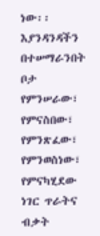ነው፡፡ እያንዳንዳችን በተሠማራንበት ቦታ የምንሠራው፣ የምናስበው፣ የምንጽፈው፣ የምንወስነው፣ የምናካሂደው ነገር ጥራትና ብቃት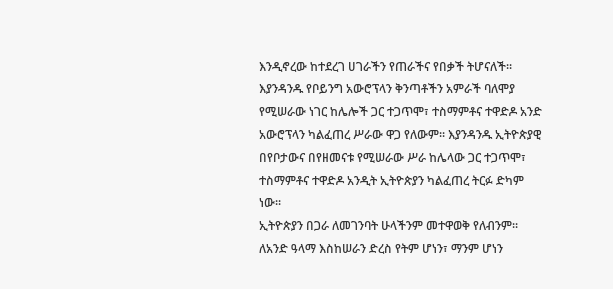እንዲኖረው ከተደረገ ሀገራችን የጠራችና የበቃች ትሆናለች፡፡ እያንዳንዱ የቦይንግ አውሮፕላን ቅንጣቶችን አምራች ባለሞያ የሚሠራው ነገር ከሌሎች ጋር ተጋጥሞ፣ ተስማምቶና ተዋድዶ አንድ አውሮፕላን ካልፈጠረ ሥራው ዋጋ የለውም፡፡ እያንዳንዱ ኢትዮጵያዊ በየቦታውና በየዘመናቱ የሚሠራው ሥራ ከሌላው ጋር ተጋጥሞ፣ ተስማምቶና ተዋድዶ አንዲት ኢትዮጵያን ካልፈጠረ ትርፉ ድካም ነው፡፡
ኢትዮጵያን በጋራ ለመገንባት ሁላችንም መተዋወቅ የለብንም፡፡ ለአንድ ዓላማ እስከሠራን ድረስ የትም ሆነን፣ ማንም ሆነን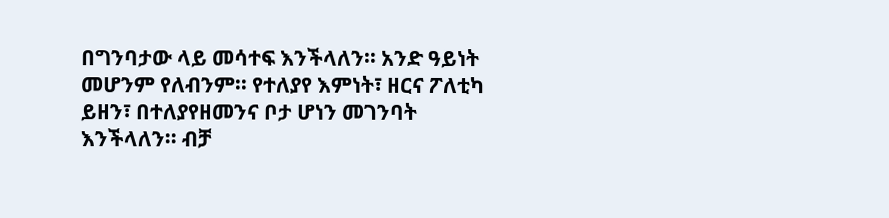በግንባታው ላይ መሳተፍ እንችላለን፡፡ አንድ ዓይነት መሆንም የለብንም፡፡ የተለያየ እምነት፣ ዘርና ፖለቲካ ይዘን፣ በተለያየዘመንና ቦታ ሆነን መገንባት እንችላለን፡፡ ብቻ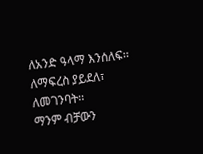ለአንድ ዓላማ እንሰለፍ፡፡ ለማፍረስ ያይደለ፣ ለመገንባት፡፡
ማንም ብቻውን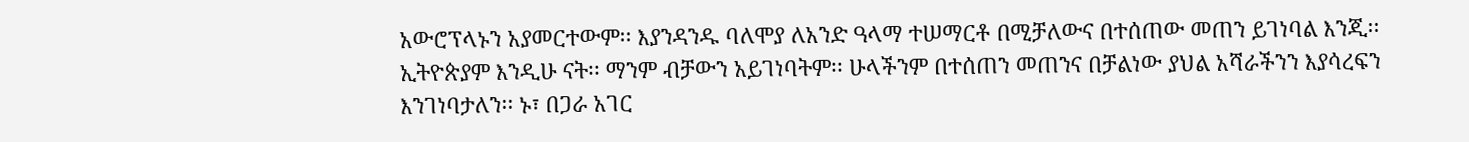አውሮፕላኑን አያመርተውም፡፡ እያንዳንዱ ባለሞያ ለአንድ ዓላማ ተሠማርቶ በሚቻለውና በተሰጠው መጠን ይገነባል እንጂ፡፡ ኢትዮጵያም እንዲሁ ናት፡፡ ማንም ብቻውን አይገነባትም፡፡ ሁላችንም በተሰጠን መጠንና በቻልነው ያህል አሻራችንን እያሳረፍን እንገነባታለን፡፡ ኑ፣ በጋራ አገር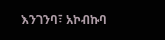እንገንባ፣ አኮብኩባ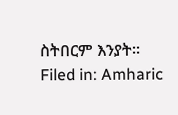ስትበርም እንያት፡፡
Filed in: Amharic